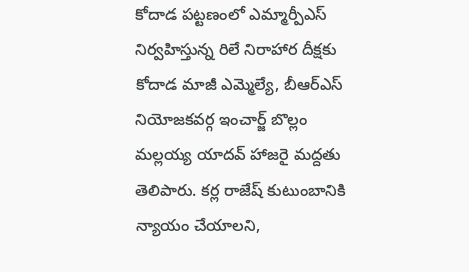కోదాడ పట్టణంలో ఎమ్మార్పీఎస్ నిర్వహిస్తున్న రిలే నిరాహార దీక్షకు కోదాడ మాజీ ఎమ్మెల్యే, బీఆర్ఎస్ నియోజకవర్గ ఇంచార్జ్ బొల్లం మల్లయ్య యాదవ్ హాజరై మద్దతు తెలిపారు. కర్ల రాజేష్ కుటుంబానికి న్యాయం చేయాలని,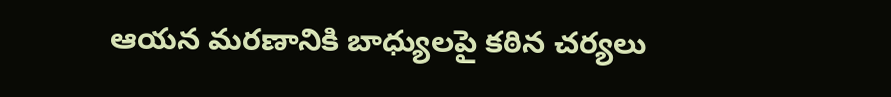ఆయన మరణానికి బాధ్యులపై కఠిన చర్యలు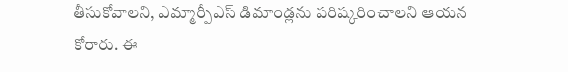తీసుకోవాలని, ఎమ్మార్పీఎస్ డిమాండ్లను పరిష్కరించాలని ఆయన కోరారు. ఈ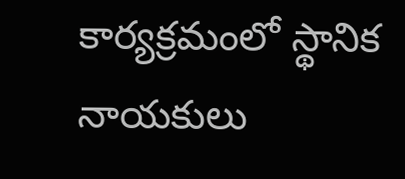కార్యక్రమంలో స్థానిక నాయకులు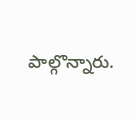పాల్గొన్నారు.